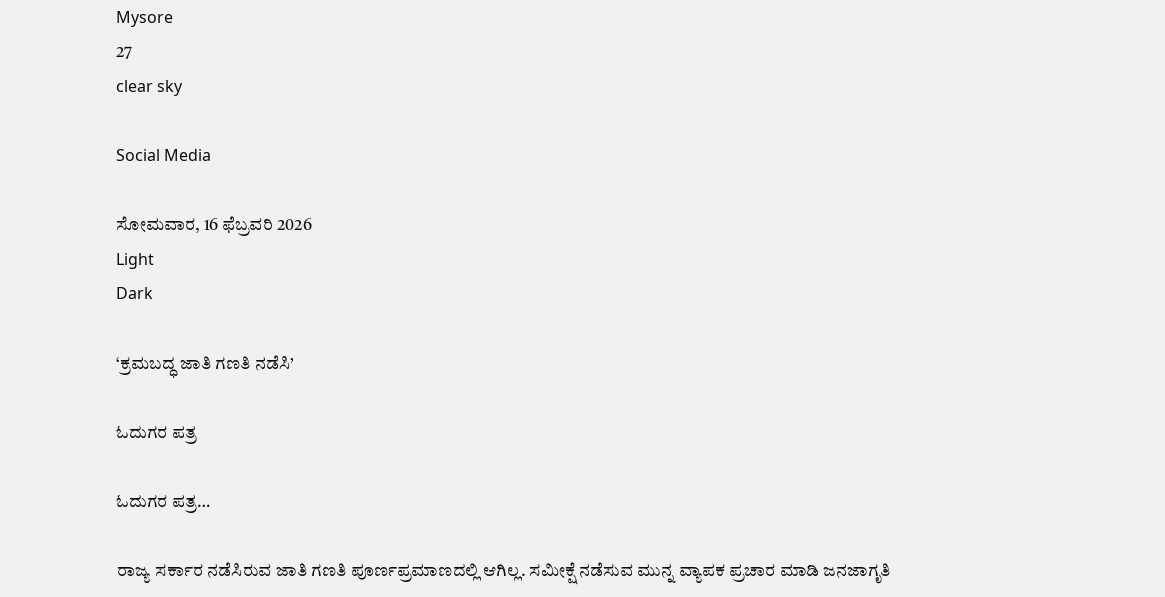Mysore
27
clear sky

Social Media

ಸೋಮವಾರ, 16 ಫೆಬ್ರವರಿ 2026
Light
Dark

‘ಕ್ರಮಬದ್ಧ ಜಾತಿ ಗಣತಿ ನಡೆಸಿ’

ಓದುಗರ ಪತ್ರ

ಓದುಗರ ಪತ್ರ…

ರಾಜ್ಯ ಸರ್ಕಾರ ನಡೆಸಿರುವ ಜಾತಿ ಗಣತಿ ಪೂರ್ಣಪ್ರಮಾಣದಲ್ಲಿ ಆಗಿಲ್ಲ. ಸಮೀಕ್ಷೆ ನಡೆಸುವ ಮುನ್ನ ವ್ಯಾಪಕ ಪ್ರಚಾರ ಮಾಡಿ ಜನಜಾಗೃತಿ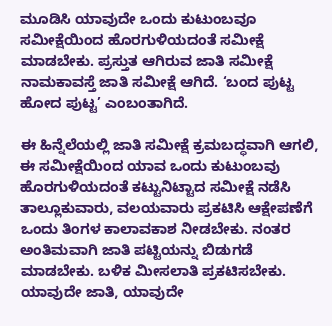ಮೂಡಿಸಿ ಯಾವುದೇ ಒಂದು ಕುಟುಂಬವೂ ಸಮೀಕ್ಷೆಯಿಂದ ಹೊರಗುಳಿಯದಂತೆ ಸಮೀಕ್ಷೆ ಮಾಡಬೇಕು. ಪ್ರಸ್ತುತ ಆಗಿರುವ ಜಾತಿ ಸಮೀಕ್ಷೆ ನಾಮಕಾವಸ್ತೆ ಜಾತಿ ಸಮೀಕ್ಷೆ ಆಗಿದೆ. ‘ಬಂದ ಪುಟ್ಟ ಹೋದ ಪುಟ್ಟ’ ಎಂಬಂತಾಗಿದೆ.

ಈ ಹಿನ್ನೆಲೆಯಲ್ಲಿ ಜಾತಿ ಸಮೀಕ್ಷೆ ಕ್ರಮಬದ್ಧವಾಗಿ ಆಗಲಿ, ಈ ಸಮೀಕ್ಷೆಯಿಂದ ಯಾವ ಒಂದು ಕುಟುಂಬವು ಹೊರಗುಳಿಯದಂತೆ ಕಟ್ಟುನಿಟ್ಟಾದ ಸಮೀಕ್ಷೆ ನಡೆಸಿ ತಾಲ್ಲೂಕುವಾರು, ವಲಯವಾರು ಪ್ರಕಟಿಸಿ ಆಕ್ಷೇಪಣೆಗೆ ಒಂದು ತಿಂಗಳ ಕಾಲಾವಕಾಶ ನೀಡಬೇಕು. ನಂತರ ಅಂತಿಮವಾಗಿ ಜಾತಿ ಪಟ್ಟಿಯನ್ನು ಬಿಡುಗಡೆ ಮಾಡಬೇಕು. ಬಳಿಕ ಮೀಸಲಾತಿ ಪ್ರಕಟಿಸಬೇಕು. ಯಾವುದೇ ಜಾತಿ, ಯಾವುದೇ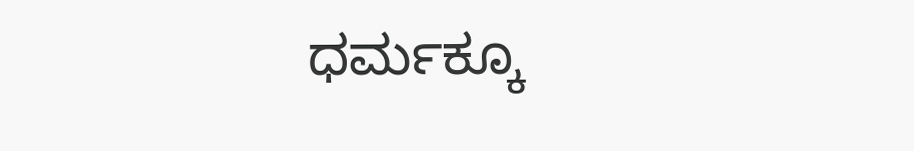ಧರ್ಮಕ್ಕೂ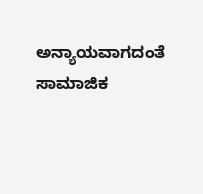ಅನ್ಯಾಯವಾಗದಂತೆ ಸಾಮಾಜಿಕ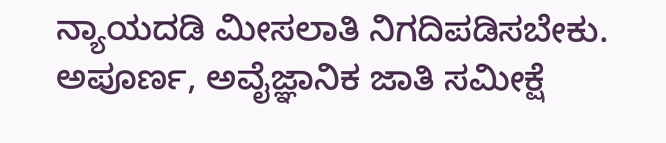ನ್ಯಾಯದಡಿ ಮೀಸಲಾತಿ ನಿಗದಿಪಡಿಸಬೇಕು. ಅಪೂರ್ಣ, ಅವೈಜ್ಞಾನಿಕ ಜಾತಿ ಸಮೀಕ್ಷೆ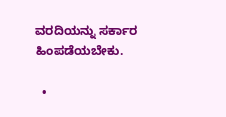ವರದಿಯನ್ನು ಸರ್ಕಾರ ಹಿಂಪಡೆಯಬೇಕು.

  •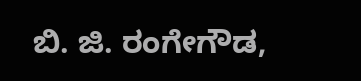ಬಿ. ಜಿ. ರಂಗೇಗೌಡ,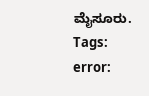ಮೈಸೂರು.
Tags:
error: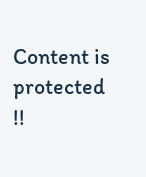Content is protected !!